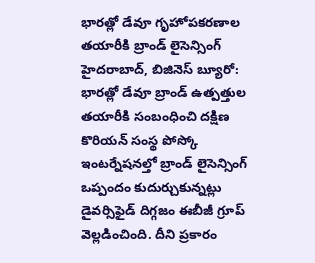భారత్లో డేవూ గృహోపకరణాల తయారీకి బ్రాండ్ లైసెన్సింగ్
హైదరాబాద్, బిజినెస్ బ్యూరో: భారత్లో డేవూ బ్రాండ్ ఉత్పత్తుల తయారీకి సంబంధించి దక్షిణ కొరియన్ సంస్థ పోస్కో ఇంటర్నేషనల్తో బ్రాండ్ లైసెన్సింగ్ ఒప్పందం కుదుర్చుకున్నట్లు డైవర్సిఫైడ్ దిగ్గజం ఈబీజీ గ్రూప్ వెల్లడించింది. దీని ప్రకారం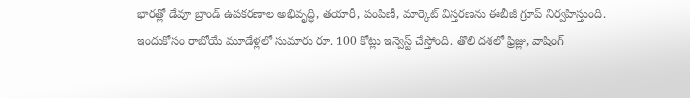భారత్లో డేవూ బ్రాండ్ ఉపకరణాల అభివృద్ధి, తయారీ, పంపిణీ, మార్కెట్ విస్తరణను ఈబీజీ గ్రూప్ నిర్వహిస్తుంది.
ఇందుకోసం రాబోయే మూడేళ్లలో సుమారు రూ. 100 కోట్లు ఇన్వెస్ట్ చేస్తోంది. తొలి దశలో ఫ్రిజ్లు, వాషింగ్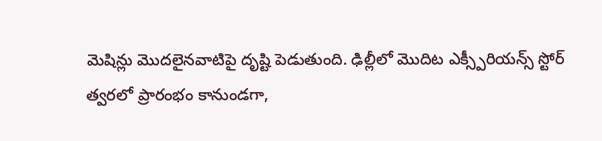మెషిన్లు మొదలైనవాటిపై దృష్టి పెడుతుంది. ఢిల్లీలో మొదిట ఎక్స్పీరియన్స్ స్టోర్ త్వరలో ప్రారంభం కానుండగా,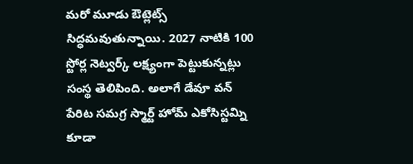మరో మూడు ఔట్లెట్స్ సిద్ధమవుతున్నాయి. 2027 నాటికి 100 స్టోర్ల నెట్వర్క్ లక్ష్యంగా పెట్టుకున్నట్లు సంస్థ తెలిపింది. అలాగే డేవూ వన్ పేరిట సమగ్ర స్మార్ట్ హోమ్ ఎకోసిస్టమ్ని కూడా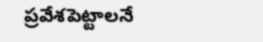ప్రవేశపెట్టాలనే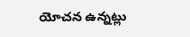యోచన ఉన్నట్లు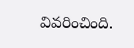వివరించింది.